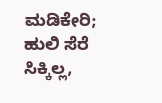ಮಡಿಕೇರಿ; ಹುಲಿ ಸೆರೆ ಸಿಕ್ಕಿಲ್ಲ,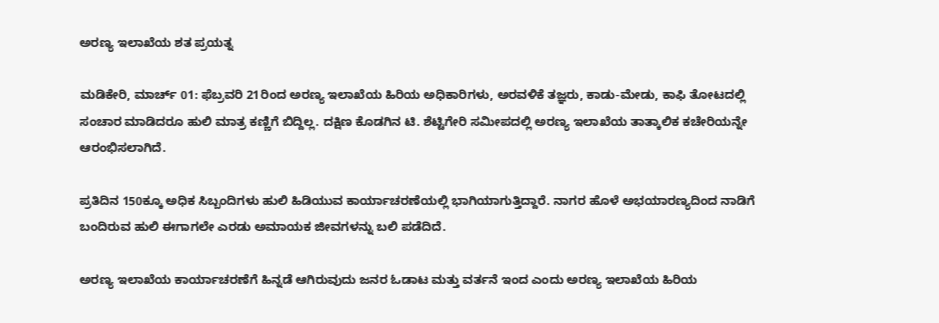ಅರಣ್ಯ ಇಲಾಖೆಯ ಶತ ಪ್ರಯತ್ನ

ಮಡಿಕೇರಿ, ಮಾರ್ಚ್ 01: ಫೆಬ್ರವರಿ 21ರಿಂದ ಅರಣ್ಯ ಇಲಾಖೆಯ ಹಿರಿಯ ಅಧಿಕಾರಿಗಳು, ಅರವಳಿಕೆ ತಜ್ಞರು, ಕಾಡು-ಮೇಡು, ಕಾಫಿ ತೋಟದಲ್ಲಿ ಸಂಚಾರ ಮಾಡಿದರೂ ಹುಲಿ ಮಾತ್ರ ಕಣ್ಣಿಗೆ ಬಿದ್ದಿಲ್ಲ. ದಕ್ಷಿಣ ಕೊಡಗಿನ ಟಿ. ಶೆಟ್ಟಿಗೇರಿ ಸಮೀಪದಲ್ಲಿ ಅರಣ್ಯ ಇಲಾಖೆಯ ತಾತ್ಕಾಲಿಕ ಕಚೇರಿಯನ್ನೇ ಆರಂಭಿಸಲಾಗಿದೆ.

ಪ್ರತಿದಿನ 150ಕ್ಕೂ ಅಧಿಕ ಸಿಬ್ಬಂದಿಗಳು ಹುಲಿ ಹಿಡಿಯುವ ಕಾರ್ಯಾಚರಣೆಯಲ್ಲಿ ಭಾಗಿಯಾಗುತ್ತಿದ್ದಾರೆ. ನಾಗರ ಹೊಳೆ ಅಭಯಾರಣ್ಯದಿಂದ ನಾಡಿಗೆ ಬಂದಿರುವ ಹುಲಿ ಈಗಾಗಲೇ ಎರಡು ಅಮಾಯಕ ಜೀವಗಳನ್ನು ಬಲಿ ಪಡೆದಿದೆ.

ಅರಣ್ಯ ಇಲಾಖೆಯ ಕಾರ್ಯಾಚರಣೆಗೆ ಹಿನ್ನಡೆ ಆಗಿರುವುದು ಜನರ ಓಡಾಟ ಮತ್ತು ವರ್ತನೆ ಇಂದ ಎಂದು ಅರಣ್ಯ ಇಲಾಖೆಯ ಹಿರಿಯ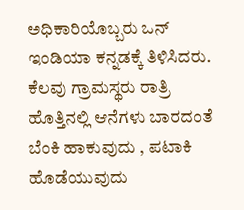ಅಧಿಕಾರಿಯೊಬ್ಬರು ಒನ್‌ ಇಂಡಿಯಾ ಕನ್ನಡಕ್ಕೆ ತಿಳಿಸಿದರು. ಕೆಲವು ಗ್ರಾಮಸ್ಥರು ರಾತ್ರಿ ಹೊತ್ತಿನಲ್ಲಿ ಆನೆಗಳು ಬಾರದಂತೆ ಬೆಂಕಿ ಹಾಕುವುದು , ಪಟಾಕಿ ಹೊಡೆಯುವುದು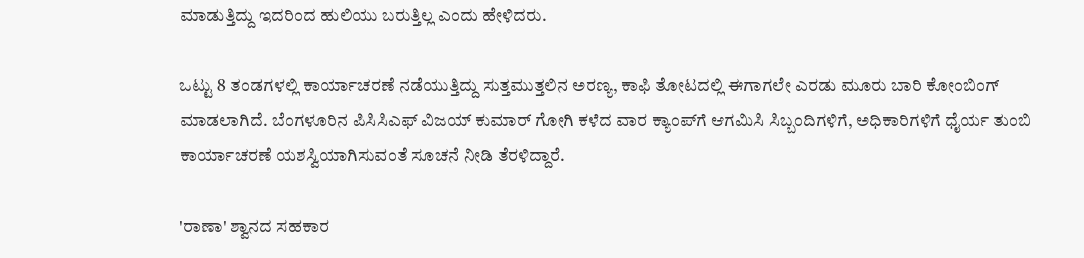ಮಾಡುತ್ತಿದ್ದು ಇದರಿಂದ ಹುಲಿಯು ಬರುತ್ತಿಲ್ಲ ಎಂದು ಹೇಳಿದರು.

ಒಟ್ಟು 8 ತಂಡಗಳಲ್ಲಿ ಕಾರ್ಯಾಚರಣೆ ನಡೆಯುತ್ತಿದ್ದು ಸುತ್ತಮುತ್ತಲಿನ ಅರಣ್ಯ, ಕಾಫಿ ತೋಟದಲ್ಲಿ ಈಗಾಗಲೇ ಎರಡು ಮೂರು ಬಾರಿ ಕೋಂಬಿಂಗ್‌ ಮಾಡಲಾಗಿದೆ. ಬೆಂಗಳೂರಿನ ಪಿಸಿಸಿಎಫ್ ವಿಜಯ್ ಕುಮಾರ್ ಗೋಗಿ ಕಳೆದ ವಾರ ಕ್ಯಾಂಪ್‌ಗೆ ಆಗಮಿಸಿ ಸಿಬ್ಬಂದಿಗಳಿಗೆ, ಅಧಿಕಾರಿಗಳಿಗೆ ಧೈರ್ಯ ತುಂಬಿ ಕಾರ್ಯಾಚರಣೆ ಯಶಸ್ವಿಯಾಗಿಸುವಂತೆ ಸೂಚನೆ ನೀಡಿ ತೆರಳಿದ್ದಾರೆ.

'ರಾಣಾ' ಶ್ವಾನದ ಸಹಕಾರ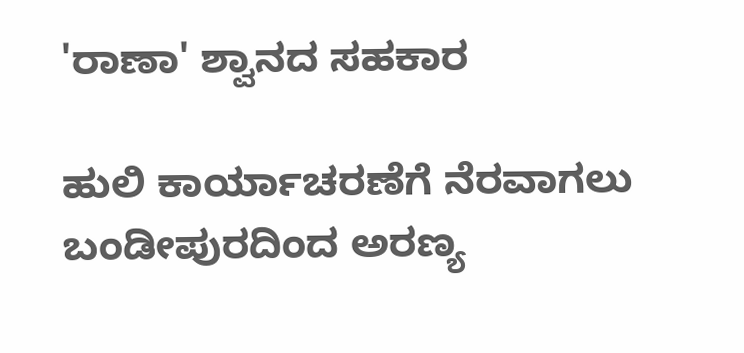'ರಾಣಾ' ಶ್ವಾನದ ಸಹಕಾರ

ಹುಲಿ ಕಾರ್ಯಾಚರಣೆಗೆ ನೆರವಾಗಲು ಬಂಡೀಪುರದಿಂದ ಅರಣ್ಯ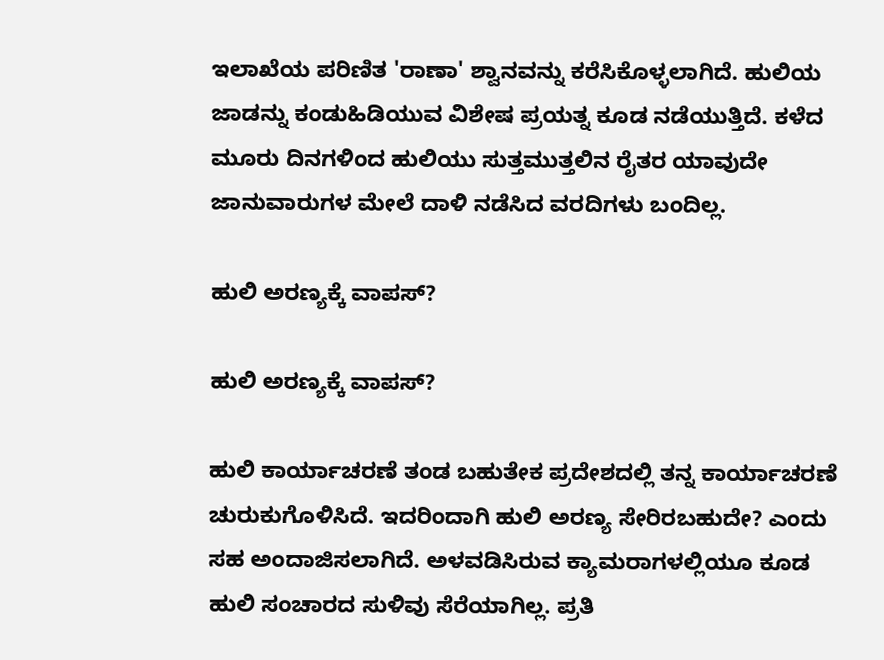ಇಲಾಖೆಯ ಪರಿಣಿತ 'ರಾಣಾ' ಶ್ವಾನವನ್ನು ಕರೆಸಿಕೊಳ್ಳಲಾಗಿದೆ. ಹುಲಿಯ ಜಾಡನ್ನು ಕಂಡುಹಿಡಿಯುವ ವಿಶೇಷ ಪ್ರಯತ್ನ ಕೂಡ ನಡೆಯುತ್ತಿದೆ. ಕಳೆದ ಮೂರು ದಿನಗಳಿಂದ ಹುಲಿಯು ಸುತ್ತಮುತ್ತಲಿನ ರೈತರ ಯಾವುದೇ ಜಾನುವಾರುಗಳ ಮೇಲೆ ದಾಳಿ ನಡೆಸಿದ ವರದಿಗಳು ಬಂದಿಲ್ಲ.

ಹುಲಿ ಅರಣ್ಯಕ್ಕೆ ವಾಪಸ್?

ಹುಲಿ ಅರಣ್ಯಕ್ಕೆ ವಾಪಸ್?

ಹುಲಿ ಕಾರ್ಯಾಚರಣೆ ತಂಡ ಬಹುತೇಕ ಪ್ರದೇಶದಲ್ಲಿ ತನ್ನ ಕಾರ್ಯಾಚರಣೆ ಚುರುಕುಗೊಳಿಸಿದೆ. ಇದರಿಂದಾಗಿ ಹುಲಿ ಅರಣ್ಯ ಸೇರಿರಬಹುದೇ? ಎಂದು ಸಹ ಅಂದಾಜಿಸಲಾಗಿದೆ. ಅಳವಡಿಸಿರುವ ಕ್ಯಾಮರಾಗಳಲ್ಲಿಯೂ ಕೂಡ ಹುಲಿ ಸಂಚಾರದ ಸುಳಿವು ಸೆರೆಯಾಗಿಲ್ಲ. ಪ್ರತಿ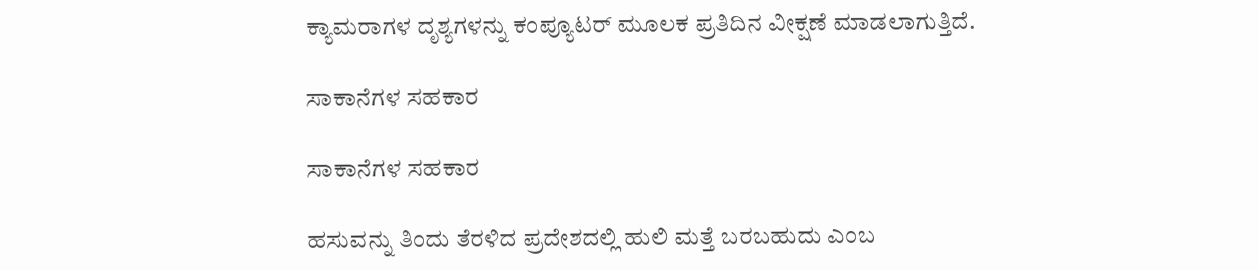ಕ್ಯಾಮರಾಗಳ ದೃಶ್ಯಗಳನ್ನು ಕಂಪ್ಯೂಟರ್ ಮೂಲಕ ಪ್ರತಿದಿನ ವೀಕ್ಷಣೆ ಮಾಡಲಾಗುತ್ತಿದೆ.

ಸಾಕಾನೆಗಳ ಸಹಕಾರ

ಸಾಕಾನೆಗಳ ಸಹಕಾರ

ಹಸುವನ್ನು ತಿಂದು ತೆರಳಿದ ಪ್ರದೇಶದಲ್ಲಿ ಹುಲಿ ಮತ್ತೆ ಬರಬಹುದು ಎಂಬ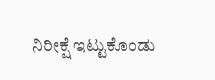ನಿರೀಕ್ಷೆ ಇಟ್ಟುಕೊಂಡು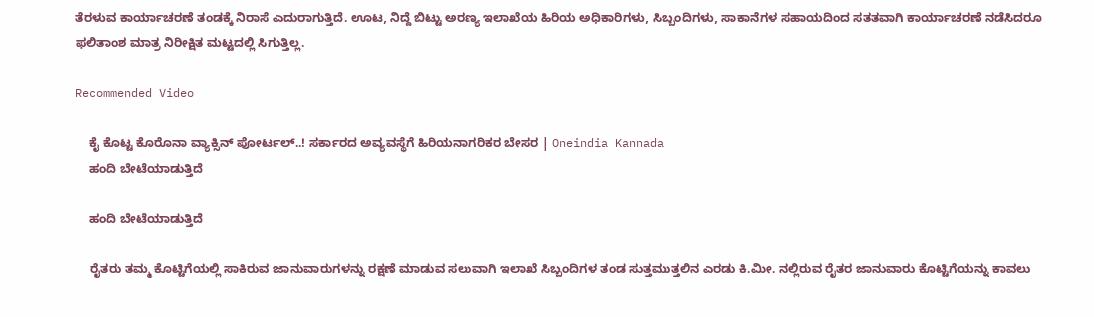ತೆರಳುವ ಕಾರ್ಯಾಚರಣೆ ತಂಡಕ್ಕೆ ನಿರಾಸೆ ಎದುರಾಗುತ್ತಿದೆ. ಊಟ, ನಿದ್ದೆ ಬಿಟ್ಟು ಅರಣ್ಯ ಇಲಾಖೆಯ ಹಿರಿಯ ಅಧಿಕಾರಿಗಳು, ಸಿಬ್ಬಂದಿಗಳು, ಸಾಕಾನೆಗಳ ಸಹಾಯದಿಂದ ಸತತವಾಗಿ ಕಾರ್ಯಾಚರಣೆ ನಡೆಸಿದರೂ ಫಲಿತಾಂಶ ಮಾತ್ರ ನಿರೀಕ್ಷಿತ ಮಟ್ಟದಲ್ಲಿ ಸಿಗುತ್ತಿಲ್ಲ.

Recommended Video

    ಕೈ ಕೊಟ್ಟ ಕೊರೊನಾ ವ್ಯಾಕ್ಸಿನ್‌ ಪೋರ್ಟಲ್‌..! ಸರ್ಕಾರದ ಅವ್ಯವಸ್ಥೆಗೆ ಹಿರಿಯನಾಗರಿಕರ ಬೇಸರ | Oneindia Kannada
    ಹಂದಿ ಬೇಟೆಯಾಡುತ್ತಿದೆ

    ಹಂದಿ ಬೇಟೆಯಾಡುತ್ತಿದೆ

    ರೈತರು ತಮ್ಮ ಕೊಟ್ಟಿಗೆಯಲ್ಲಿ ಸಾಕಿರುವ ಜಾನುವಾರುಗಳನ್ನು ರಕ್ಷಣೆ ಮಾಡುವ ಸಲುವಾಗಿ ಇಲಾಖೆ ಸಿಬ್ಬಂದಿಗಳ ತಂಡ ಸುತ್ತಮುತ್ತಲಿನ ಎರಡು ಕಿ.ಮೀ. ನಲ್ಲಿರುವ ರೈತರ ಜಾನುವಾರು ಕೊಟ್ಟಿಗೆಯನ್ನು ಕಾವಲು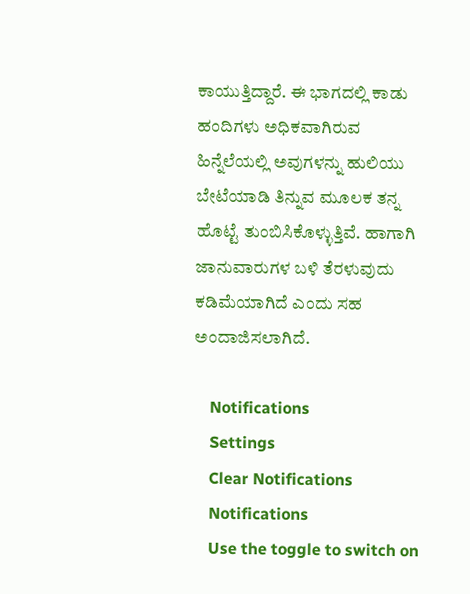ಕಾಯುತ್ತಿದ್ದಾರೆ. ಈ ಭಾಗದಲ್ಲಿ ಕಾಡು ಹಂದಿಗಳು ಅಧಿಕವಾಗಿರುವ ಹಿನ್ನೆಲೆಯಲ್ಲಿ ಅವುಗಳನ್ನು ಹುಲಿಯು ಬೇಟೆಯಾಡಿ ತಿನ್ನುವ ಮೂಲಕ ತನ್ನ ಹೊಟ್ಟೆ ತುಂಬಿಸಿಕೊಳ್ಳುತ್ತಿವೆ. ಹಾಗಾಗಿ ಜಾನುವಾರುಗಳ ಬಳಿ ತೆರಳುವುದು ಕಡಿಮೆಯಾಗಿದೆ ಎಂದು ಸಹ ಅಂದಾಜಿಸಲಾಗಿದೆ.

    Notifications
    Settings
    Clear Notifications
    Notifications
    Use the toggle to switch on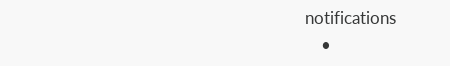notifications
    •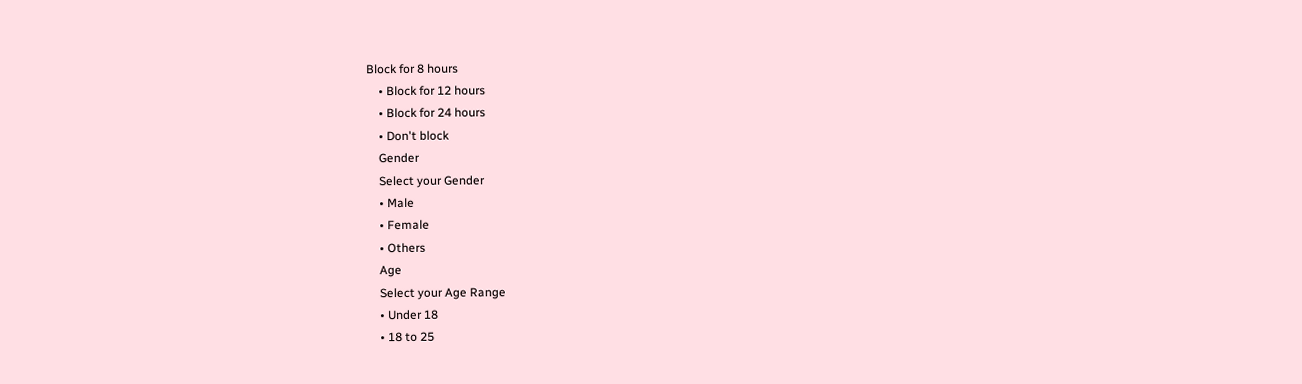Block for 8 hours
    • Block for 12 hours
    • Block for 24 hours
    • Don't block
    Gender
    Select your Gender
    • Male
    • Female
    • Others
    Age
    Select your Age Range
    • Under 18
    • 18 to 25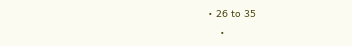• 26 to 35
    •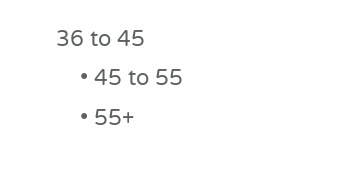36 to 45
    • 45 to 55
    • 55+